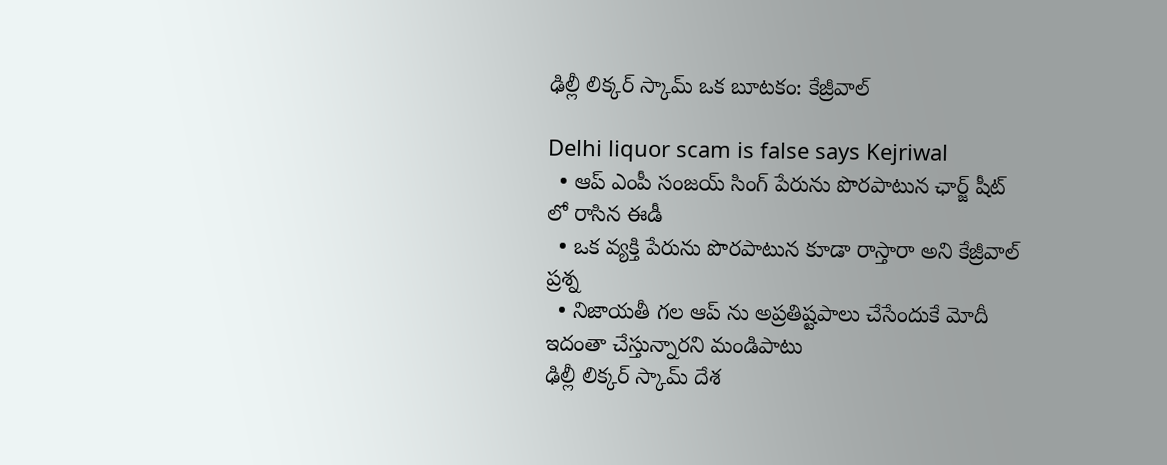ఢిల్లీ లిక్కర్ స్కామ్ ఒక బూటకం: కేజ్రీవాల్

Delhi liquor scam is false says Kejriwal
  • ఆప్ ఎంపీ సంజయ్ సింగ్ పేరును పొరపాటున ఛార్జ్ షీట్ లో రాసిన ఈడీ
  • ఒక వ్యక్తి పేరును పొరపాటున కూడా రాస్తారా అని కేజ్రీవాల్ ప్రశ్న
  • నిజాయతీ గల ఆప్ ను అప్రతిష్టపాలు చేసేందుకే మోదీ ఇదంతా చేస్తున్నారని మండిపాటు
ఢిల్లీ లిక్కర్ స్కామ్ దేశ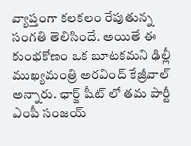వ్యాప్తంగా కలకలం రేపుతున్న సంగతి తెలిసిందే. అయితే ఈ కుంభకోణం ఒక బూటకమని ఢిల్లీ ముఖ్యమంత్రి అరవింద్ కేజ్రీవాల్ అన్నారు. ఛార్జ్ షీట్ లో తమ పార్టీ ఎంపీ సంజయ్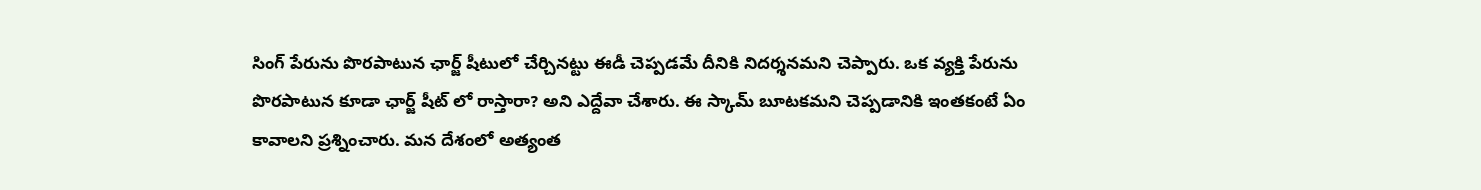సింగ్ పేరును పొరపాటున ఛార్జ్ షీటులో చేర్చినట్టు ఈడీ చెప్పడమే దీనికి నిదర్శనమని చెప్పారు. ఒక వ్యక్తి పేరును పొరపాటున కూడా ఛార్జ్ షీట్ లో రాస్తారా? అని ఎద్దేవా చేశారు. ఈ స్కామ్ బూటకమని చెప్పడానికి ఇంతకంటే ఏం కావాలని ప్రశ్నించారు. మన దేశంలో అత్యంత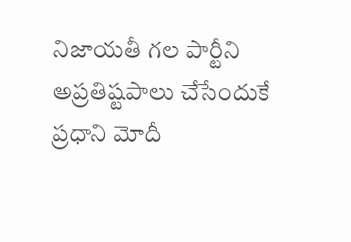నిజాయతీ గల పార్టీని అప్రతిష్టపాలు చేసేందుకే ప్రధాని మోదీ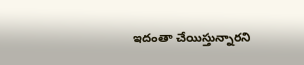ఇదంతా చేయిస్తున్నారని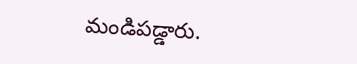మండిపడ్డారు.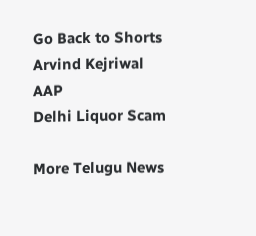Go Back to Shorts
Arvind Kejriwal
AAP
Delhi Liquor Scam

More Telugu News